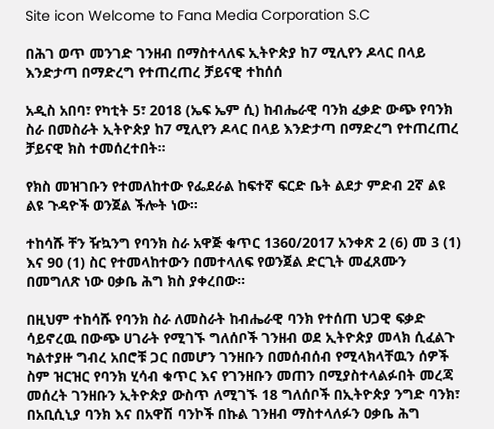Site icon Welcome to Fana Media Corporation S.C

በሕገ ወጥ መንገድ ገንዘብ በማስተላለፍ ኢትዮጵያ ከ7 ሚሊየን ዶላር በላይ እንድታጣ በማድረግ የተጠረጠረ ቻይናዊ ተከሰሰ

አዲስ አበባ፣ የካቲት 5፣ 2018 (ኤፍ ኤም ሲ) ከብሔራዊ ባንክ ፈቃድ ውጭ የባንክ ስራ በመስራት ኢትዮጵያ ከ7 ሚሊየን ዶላር በላይ እንድታጣ በማድረግ የተጠረጠረ ቻይናዊ ክስ ተመሰረተበት።

የክስ መዝገቡን የተመለከተው የፌደራል ከፍተኛ ፍርድ ቤት ልደታ ምድብ 2ኛ ልዩ ልዩ ጉዳዮች ወንጀል ችሎት ነው።

ተከሳሹ ቸን ዥኳንግ የባንክ ስራ አዋጅ ቁጥር 1360/2017 አንቀጽ 2 (6) መ 3 (1) እና 90 (1) ስር የተመላከተውን በመተላለፍ የወንጀል ድርጊት መፈጸሙን በመግለጽ ነው ዐቃቤ ሕግ ክስ ያቀረበው።

በዚህም ተከሳሹ የባንክ ስራ ለመስራት ከብሔራዊ ባንክ የተሰጠ ህጋዊ ፍቃድ ሳይኖረዉ በውጭ ሀገራት የሚገኙ ግለሰቦች ገንዘብ ወደ ኢትዮጵያ መላክ ሲፈልጉ ካልተያዙ ግብረ አበሮቹ ጋር በመሆን ገንዘቡን በመሰብሰብ የሚላክላቸዉን ሰዎች ስም ዝርዝር የባንክ ሂሳብ ቁጥር እና የገንዘቡን መጠን በሚያስተላልፉበት መረጃ መሰረት ገንዘቡን ኢትዮጵያ ውስጥ ለሚገኙ 18 ግለሰቦች በኢትዮጵያ ንግድ ባንክ፣ በአቢሲኒያ ባንክ እና በአዋሽ ባንኮች በኩል ገንዘብ ማስተላለፉን ዐቃቤ ሕግ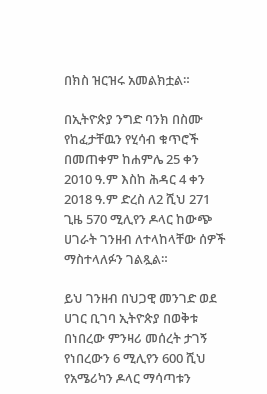በክስ ዝርዝሩ አመልክቷል።

በኢትዮጵያ ንግድ ባንክ በስሙ የከፈታቸዉን የሂሳብ ቁጥሮች በመጠቀም ከሐምሌ 25 ቀን 2010 ዓ.ም እስከ ሕዳር 4 ቀን 2018 ዓ.ም ድረስ ለ2 ሺህ 271 ጊዜ 570 ሚሊየን ዶላር ከውጭ ሀገራት ገንዘብ ለተላከላቸው ሰዎች ማስተላለፉን ገልጿል።

ይህ ገንዘብ በህጋዊ መንገድ ወደ ሀገር ቢገባ ኢትዮጵያ በወቅቱ በነበረው ምንዛሪ መሰረት ታገኝ የነበረውን 6 ሚሊየን 600 ሺህ የአሜሪካን ዶላር ማሳጣቱን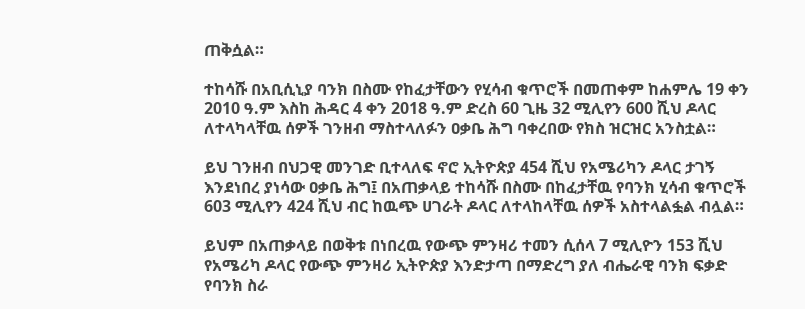ጠቅሷል።

ተከሳሹ በአቢሲኒያ ባንክ በስሙ የከፈታቸውን የሂሳብ ቁጥሮች በመጠቀም ከሐምሌ 19 ቀን 2010 ዓ.ም እስከ ሕዳር 4 ቀን 2018 ዓ.ም ድረስ 60 ጊዜ 32 ሚሊየን 600 ሺህ ዶላር ለተላካላቸዉ ሰዎች ገንዘብ ማስተላለፉን ዐቃቤ ሕግ ባቀረበው የክስ ዝርዝር አንስቷል።

ይህ ገንዘብ በህጋዊ መንገድ ቢተላለፍ ኖሮ ኢትዮጵያ 454 ሺህ የአሜሪካን ዶላር ታገኝ እንደነበረ ያነሳው ዐቃቤ ሕግ፤ በአጠቃላይ ተከሳሹ በስሙ በከፈታቸዉ የባንክ ሂሳብ ቁጥሮች 603 ሚሊየን 424 ሺህ ብር ከዉጭ ሀገራት ዶላር ለተላከላቸዉ ሰዎች አስተላልፏል ብሏል።

ይህም በአጠቃላይ በወቅቱ በነበረዉ የውጭ ምንዛሪ ተመን ሲሰላ 7 ሚሊዮን 153 ሺህ የአሜሪካ ዶላር የውጭ ምንዛሪ ኢትዮጵያ እንድታጣ በማድረግ ያለ ብሔራዊ ባንክ ፍቃድ የባንክ ስራ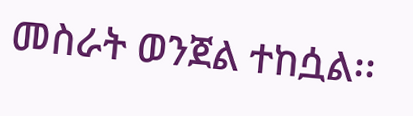መስራት ወንጀል ተከሷል፡፡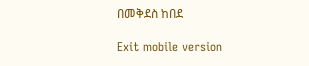በመቅደስ ከበደ

Exit mobile version